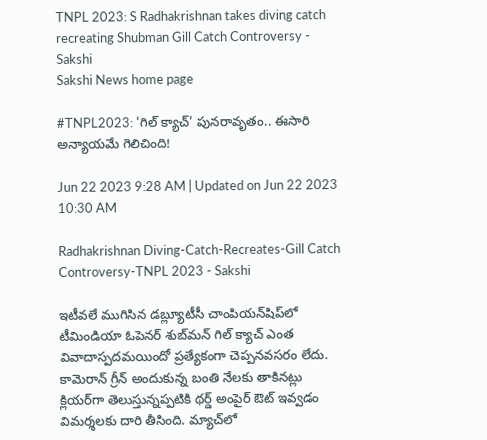TNPL 2023: S Radhakrishnan takes diving catch recreating Shubman Gill Catch Controversy - Sakshi
Sakshi News home page

#TNPL2023: 'గిల్‌ క్యాచ్‌' పునరావృతం.. ఈసారి అన్యాయమే గెలిచింది!

Jun 22 2023 9:28 AM | Updated on Jun 22 2023 10:30 AM

Radhakrishnan Diving-Catch-Recreates-Gill Catch Controversy-TNPL 2023 - Sakshi

ఇటీవలే ముగిసిన డబ్ల్యూటీసీ చాంపియన్‌షిప్‌లో టీమిండియా ఓపెనర్‌ శుబ్‌మన్‌ గిల్‌ క్యాచ్‌ ఎంత వివాదాస్పదమయిందో ప్రత్యేకంగా చెప్పనవసరం లేదు. కామెరాన్‌ గ్రీన్‌ అందుకున్న బంతి నేలకు తాకినట్లు క్లియర్‌గా తెలుస్తున్నప్పటికి థర్డ్‌ అంపైర్‌ ఔట్‌ ఇవ్వడం విమర్శలకు దారి తీసింది. మ్యాచ్‌లో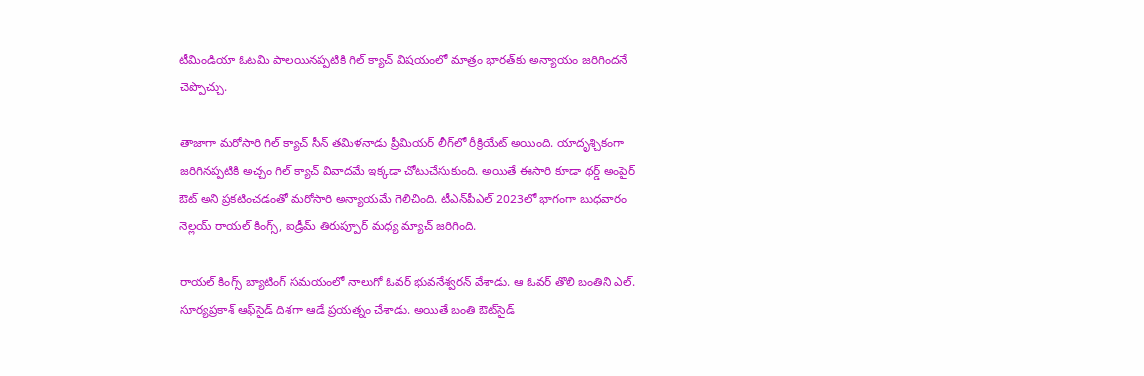టీమిండియా ఓటమి పాలయినప్పటికి గిల్‌ క్యాచ్‌ విషయంలో మాత్రం భారత్‌కు అన్యాయం జరిగిందనే చెప్పొచ్చు.

తాజాగా మరోసారి గిల్‌ క్యాచ్‌ సీన్‌ తమిళనాడు ప్రీమియర్‌ లీగ్‌లో రీక్రియేట్‌ అయింది. యాదృశ్చికంగా జరిగినప్పటికి అచ్చం గిల్‌ క్యాచ్‌ వివాదమే ఇక్కడా చోటుచేసుకుంది. అయితే ఈసారి కూడా థర్డ్‌ అంపైర్‌ ఔట్‌ అని ప్రకటించడంతో మరోసారి అన్యాయమే గెలిచింది. టీఎన్‌పీఎల్‌ 2023లో భాగంగా బుధవారం నెల్లయ్‌ రాయల్‌ కింగ్స్‌, ఐడ్రీమ్‌ తిరుప్పూర్‌ మధ్య మ్యాచ్‌ జరిగింది.

రాయల్‌ కింగ్స్‌ బ్యాటింగ్‌ సమయంలో నాలుగో ఓవర్‌ భువనేశ్వరన్‌ వేశాడు. ఆ ఓవర్‌ తొలి బంతిని ఎల్‌. సూర్యప్రకాశ్‌ ఆఫ్‌సైడ్‌ దిశగా ఆడే ప్రయత్నం చేశాడు. అయితే బంతి ఔట్‌సైడ్‌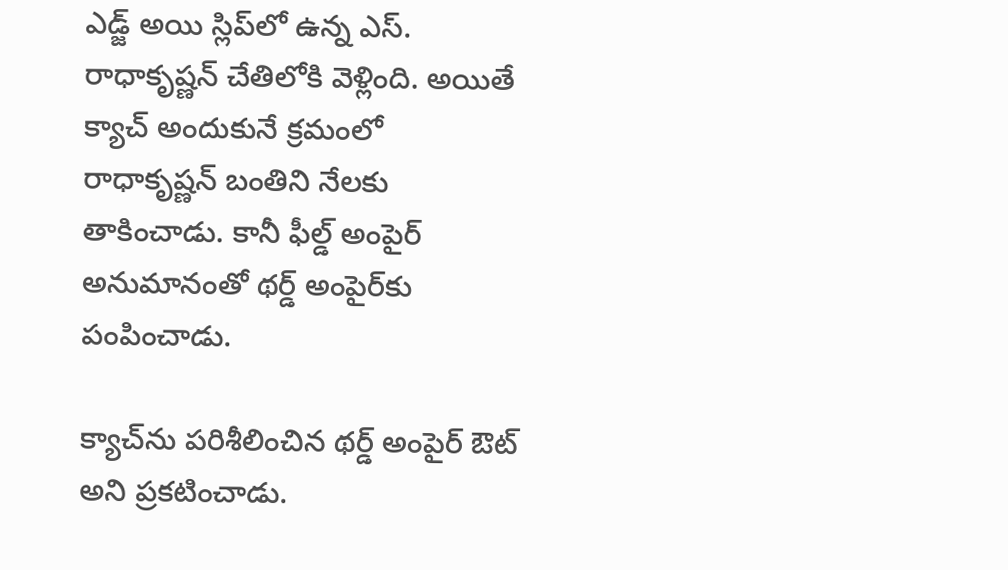ఎడ్జ్‌ అయి స్లిప్‌లో ఉన్న ఎస్‌. రాధాకృష్ణన్‌ చేతిలోకి వెళ్లింది. అయితే క్యాచ్‌ అందుకునే క్రమంలో రాధాకృష్ణన్‌ బంతిని నేలకు తాకించాడు. కానీ ఫీల్డ్‌ అంపైర్‌ అనుమానంతో థర్డ్‌ అంపైర్‌కు పంపించాడు.

క్యాచ్‌ను పరిశీలించిన థర్డ్‌ అంపైర్‌ ఔట్‌ అని ప్రకటించాడు.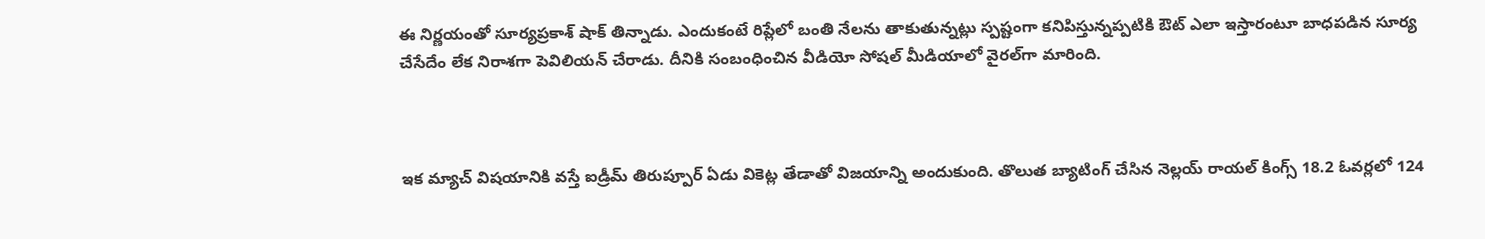ఈ నిర్ణయంతో సూర్యప్రకాశ్‌ షాక్‌ తిన్నాడు. ఎందుకంటే రిప్లేలో బంతి నేలను తాకుతున్నట్లు స్పష్టంగా కనిపిస్తున్నప్పటికి ఔట్‌ ఎలా ఇస్తారంటూ బాధపడిన సూర్య చేసేదేం లేక నిరాశగా పెవిలియన్‌ చేరాడు. దీనికి సంబంధించిన వీడియో సోషల్‌ మీడియాలో వైరల్‌గా మారింది.



ఇక మ్యాచ్‌ విషయానికి వస్తే ఐడ్రీమ్‌ తిరుప్పూర్‌ ఏడు వికెట్ల తేడాతో విజయాన్ని అందుకుంది. తొలుత బ్యాటింగ్‌ చేసిన నెల్లయ్‌ రాయల్‌ కింగ్స్‌ 18.2 ఓవర్లలో 124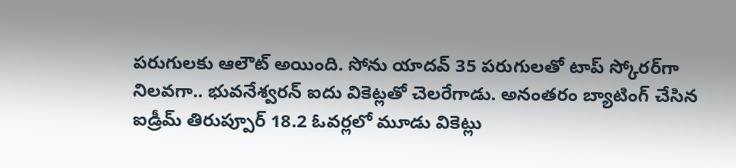పరుగులకు ఆలౌట్‌ అయింది. సోను యాదవ్‌ 35 పరుగులతో టాప్‌ స్కోరర్‌గా నిలవగా.. భువనేశ్వరన్‌ ఐదు వికెట్లతో చెలరేగాడు. అనంతరం బ్యాటింగ్‌ చేసిన ఐడ్రీమ్‌ తిరుప్పూర్‌ 18.2 ఓవర్లలో మూడు వికెట్లు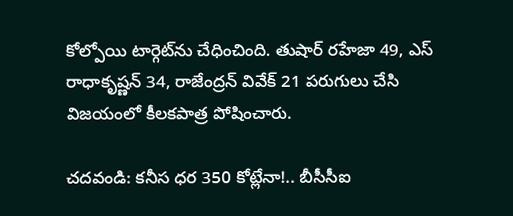కోల్పోయి టార్గెట్‌ను చేధించింది. తుషార్‌ రహేజా 49, ఎస్‌ రాధాకృష్ణన్‌ 34, రాజేంద్రన్‌ వివేక్‌ 21 పరుగులు చేసి విజయంలో కీలకపాత్ర పోషించారు.

చదవండి: కనీస ధర 350 కోట్లేనా!.. బీసీసీఐ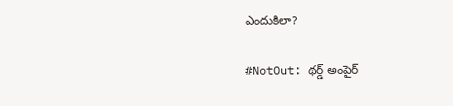ఎందుకిలా?

#NotOut: థర్డ్‌ అంపైర్‌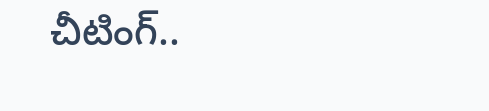చీటింగ్‌..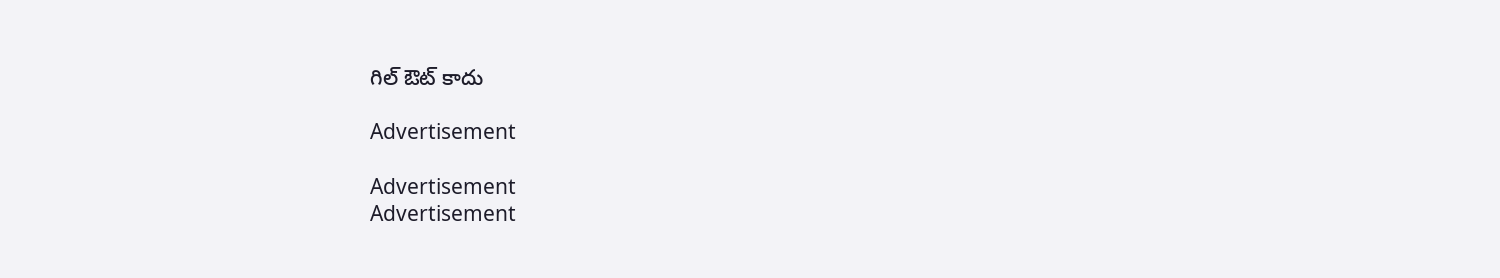గిల్‌ ఔట్‌ కాదు

Advertisement

Advertisement
Advertisement